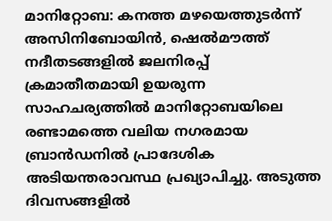മാനിറ്റോബ: കനത്ത മഴയെത്തുടർന്ന് അസിനിബോയിൻ, ഷെൽമൗത്ത് നദീതടങ്ങളിൽ ജലനിരപ്പ് ക്രമാതീതമായി ഉയരുന്ന സാഹചര്യത്തിൽ മാനിറ്റോബയിലെ രണ്ടാമത്തെ വലിയ നഗരമായ ബ്രാൻഡനിൽ പ്രാദേശിക അടിയന്തരാവസ്ഥ പ്രഖ്യാപിച്ചു. അടുത്ത ദിവസങ്ങളിൽ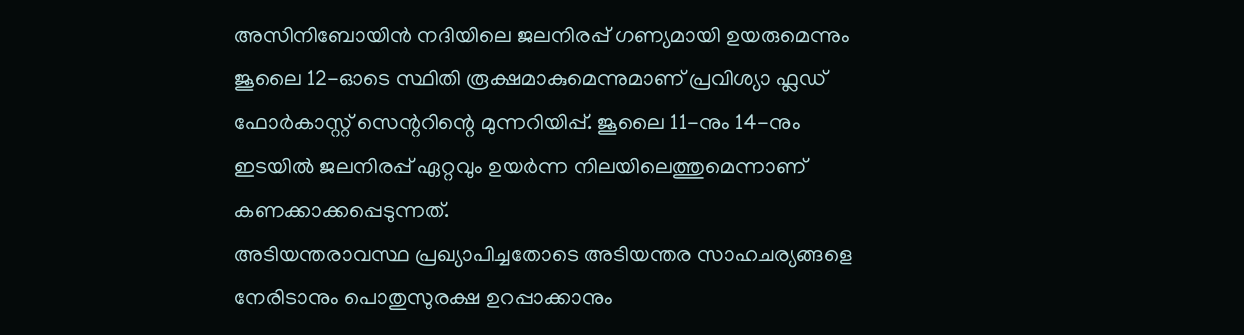അസിനിബോയിൻ നദിയിലെ ജലനിരപ്പ് ഗണ്യമായി ഉയരുമെന്നും ജൂലൈ 12-ഓടെ സ്ഥിതി രൂക്ഷമാകുമെന്നുമാണ് പ്രവിശ്യാ ഫ്ലഡ് ഫോർകാസ്റ്റ് സെന്ററിന്റെ മുന്നറിയിപ്പ്. ജൂലൈ 11-നും 14-നും ഇടയിൽ ജലനിരപ്പ് ഏറ്റവും ഉയർന്ന നിലയിലെത്തുമെന്നാണ് കണക്കാക്കപ്പെടുന്നത്.
അടിയന്തരാവസ്ഥ പ്രഖ്യാപിച്ചതോടെ അടിയന്തര സാഹചര്യങ്ങളെ നേരിടാനും പൊതുസുരക്ഷ ഉറപ്പാക്കാനും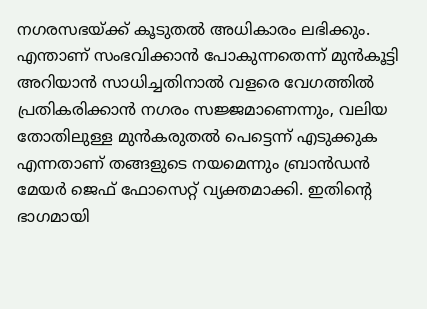നഗരസഭയ്ക്ക് കൂടുതൽ അധികാരം ലഭിക്കും. എന്താണ് സംഭവിക്കാൻ പോകുന്നതെന്ന് മുൻകൂട്ടി അറിയാൻ സാധിച്ചതിനാൽ വളരെ വേഗത്തിൽ പ്രതികരിക്കാൻ നഗരം സജ്ജമാണെന്നും, വലിയ തോതിലുള്ള മുൻകരുതൽ പെട്ടെന്ന് എടുക്കുക എന്നതാണ് തങ്ങളുടെ നയമെന്നും ബ്രാൻഡൻ മേയർ ജെഫ് ഫോസെറ്റ് വ്യക്തമാക്കി. ഇതിന്റെ ഭാഗമായി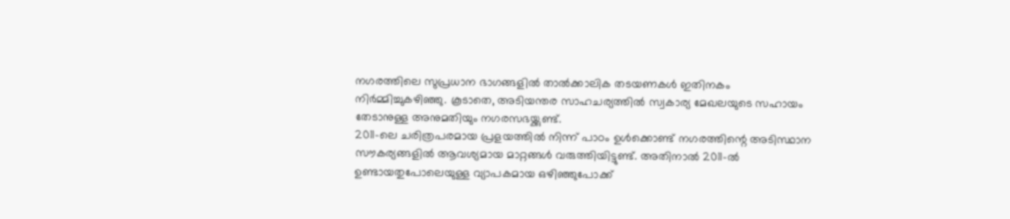നഗരത്തിലെ സുപ്രധാന ഭാഗങ്ങളിൽ താൽക്കാലിക തടയണകൾ ഇതിനകം നിർമ്മിച്ചുകഴിഞ്ഞു. കൂടാതെ, അടിയന്തര സാഹചര്യത്തിൽ സ്വകാര്യ മേഖലയുടെ സഹായം തേടാനുള്ള അനുമതിയും നഗരസഭയ്ക്കുണ്ട്.
2011-ലെ ചരിത്രപരമായ പ്രളയത്തിൽ നിന്ന് പാഠം ഉൾക്കൊണ്ട് നഗരത്തിന്റെ അടിസ്ഥാന സൗകര്യങ്ങളിൽ ആവശ്യമായ മാറ്റങ്ങൾ വരുത്തിയിട്ടുണ്ട്. അതിനാൽ 2011-ൽ ഉണ്ടായതുപോലെയുള്ള വ്യാപകമായ ഒഴിഞ്ഞുപോക്ക്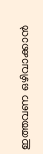ഇത്തവണ ഒഴിവാക്കാൻ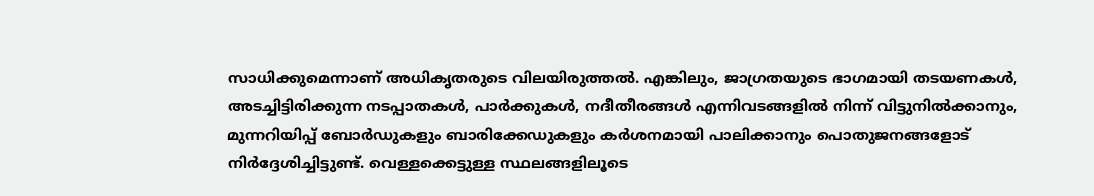സാധിക്കുമെന്നാണ് അധികൃതരുടെ വിലയിരുത്തൽ. എങ്കിലും, ജാഗ്രതയുടെ ഭാഗമായി തടയണകൾ, അടച്ചിട്ടിരിക്കുന്ന നടപ്പാതകൾ, പാർക്കുകൾ, നദീതീരങ്ങൾ എന്നിവടങ്ങളിൽ നിന്ന് വിട്ടുനിൽക്കാനും, മുന്നറിയിപ്പ് ബോർഡുകളും ബാരിക്കേഡുകളും കർശനമായി പാലിക്കാനും പൊതുജനങ്ങളോട് നിർദ്ദേശിച്ചിട്ടുണ്ട്. വെള്ളക്കെട്ടുള്ള സ്ഥലങ്ങളിലൂടെ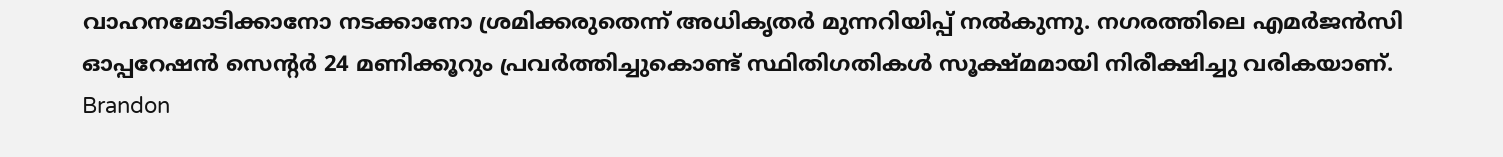വാഹനമോടിക്കാനോ നടക്കാനോ ശ്രമിക്കരുതെന്ന് അധികൃതർ മുന്നറിയിപ്പ് നൽകുന്നു. നഗരത്തിലെ എമർജൻസി ഓപ്പറേഷൻ സെന്റർ 24 മണിക്കൂറും പ്രവർത്തിച്ചുകൊണ്ട് സ്ഥിതിഗതികൾ സൂക്ഷ്മമായി നിരീക്ഷിച്ചു വരികയാണ്.
Brandon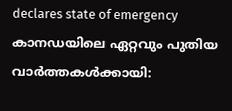declares state of emergency
കാനഡയിലെ ഏറ്റവും പുതിയ വാർത്തകൾക്കായി: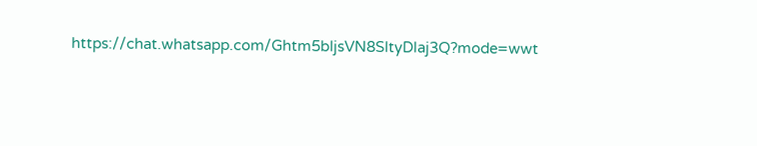https://chat.whatsapp.com/Ghtm5bIjsVN8SItyDlaj3Q?mode=wwt